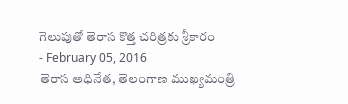గెలుపుతో తెరాస కొత్త చరిత్రకు శ్రీకారం
- February 05, 2016
తెరాస అధినేత, తెలంగాణ ముఖ్యమంత్రి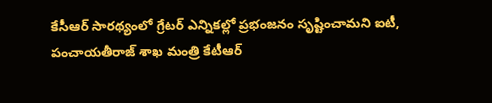కేసీఆర్ సారథ్యంలో గ్రేటర్ ఎన్నికల్లో ప్రభంజనం సృష్టించామని ఐటీ, పంచాయతీరాజ్ శాఖ మంత్రి కేటీఆర్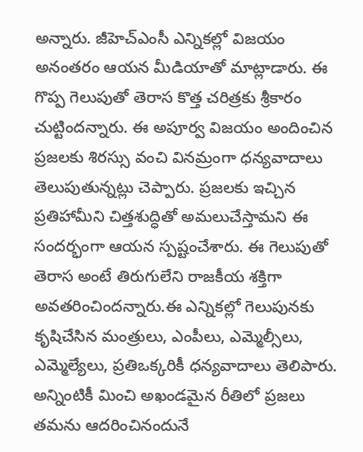అన్నారు. జీహెచ్ఎంసీ ఎన్నికల్లో విజయం అనంతరం ఆయన మీడియాతో మాట్లాడారు. ఈ గొప్ప గెలుపుతో తెరాస కొత్త చరిత్రకు శ్రీకారం చుట్టిందన్నారు. ఈ అపూర్వ విజయం అందించిన ప్రజలకు శిరస్సు వంచి వినమ్రంగా ధన్యవాదాలు తెలుపుతున్నట్లు చెప్పారు. ప్రజలకు ఇచ్చిన ప్రతిహామీని చిత్తశుద్ధితో అమలుచేస్తామని ఈ సందర్భంగా ఆయన స్పష్టంచేశారు. ఈ గెలుపుతో తెరాస అంటే తిరుగులేని రాజకీయ శక్తిగా అవతరించిందన్నారు.ఈ ఎన్నికల్లో గెలుపునకు కృషిచేసిన మంత్రులు, ఎంపీలు, ఎమ్మెల్సీలు, ఎమ్మెల్యేలు, ప్రతిఒక్కరికీ ధన్యవాదాలు తెలిపారు. అన్నింటికీ మించి అఖండమైన రీతిలో ప్రజలు తమను ఆదరించినందునే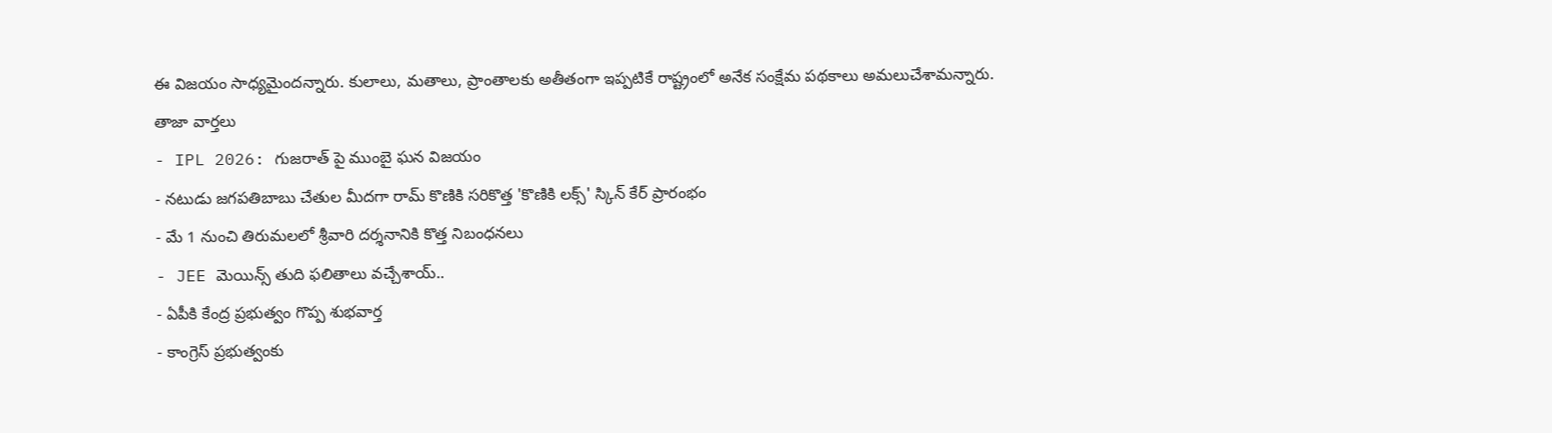ఈ విజయం సాధ్యమైందన్నారు. కులాలు, మతాలు, ప్రాంతాలకు అతీతంగా ఇప్పటికే రాష్ట్రంలో అనేక సంక్షేమ పథకాలు అమలుచేశామన్నారు.
తాజా వార్తలు
- IPL 2026: గుజరాత్ పై ముంబై ఘన విజయం
- నటుడు జగపతిబాబు చేతుల మీదగా రామ్ కొణికి సరికొత్త 'కొణికి లక్స్' స్కిన్ కేర్ ప్రారంభం
- మే 1 నుంచి తిరుమలలో శ్రీవారి దర్శనానికి కొత్త నిబంధనలు
- JEE మెయిన్స్ తుది ఫలితాలు వచ్చేశాయ్..
- ఏపీకి కేంద్ర ప్రభుత్వం గొప్ప శుభవార్త
- కాంగ్రెస్ ప్రభుత్వంకు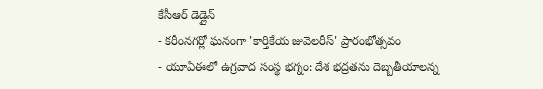కేసీఆర్ డెడ్లైన్
- కరీంనగర్లో ఘనంగా 'కార్తికేయ జువెలరీస్' ప్రారంభోత్సవం
- యూఏఈలో ఉగ్రవాద సంస్థ భగ్నం: దేశ భద్రతను దెబ్బతీయాలన్న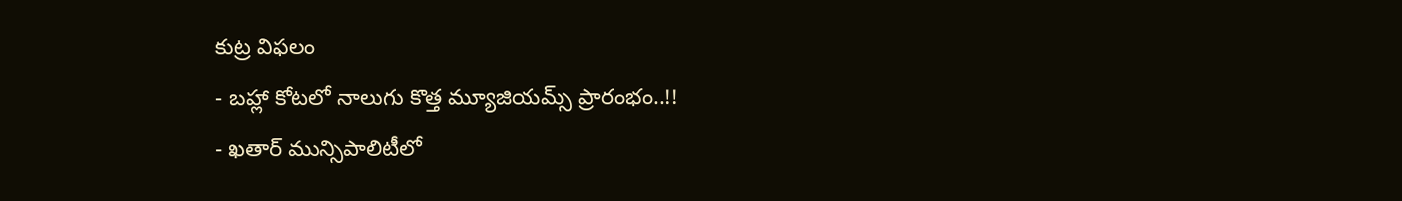కుట్ర విఫలం
- బహ్లా కోటలో నాలుగు కొత్త మ్యూజియమ్స్ ప్రారంభం..!!
- ఖతార్ మున్సిపాలిటీలో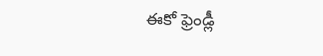ఈకో ఫ్రెండ్లీ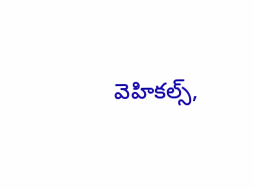వెహికల్స్,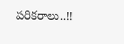పరికరాలు..!!